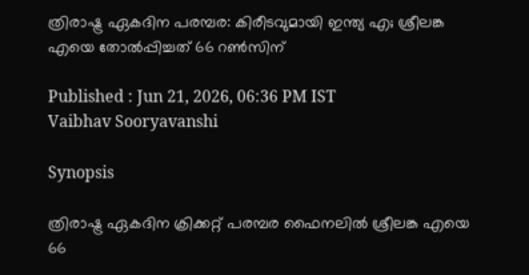ത്രിരാഷ്ട്ര ഏകദിന പരമ്പര: കിരീടവുമായി ഇന്ത്യ എ; ശ്രീലങ്ക എയെ തോല്‍പ്പിച്ചത് 66 റണ്‍സിന്

Published : Jun 21, 2026, 06:36 PM IST
Vaibhav Sooryavanshi

Synopsis

ത്രിരാഷ്ട്ര ഏകദിന ക്രിക്കറ്റ് പരമ്പര ഫൈനലില്‍ ശ്രീലങ്ക എയെ 66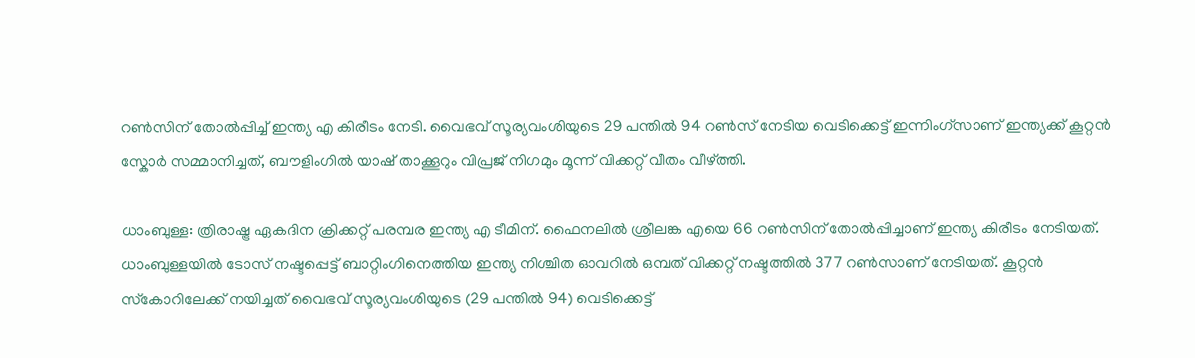റണ്‍സിന് തോല്‍പ്പിച്ച് ഇന്ത്യ എ കിരീടം നേടി. വൈഭവ് സൂര്യവംശിയുടെ 29 പന്തിൽ 94 റൺസ് നേടിയ വെടിക്കെട്ട് ഇന്നിംഗ്‌സാണ് ഇന്ത്യക്ക് കൂറ്റൻ സ്കോർ സമ്മാനിച്ചത്, ബൗളിംഗിൽ യാഷ് താക്കൂറും വിപ്രജ് നിഗമും മൂന്ന് വിക്കറ്റ് വീതം വീഴ്ത്തി.

ധാംബുള്ള: ത്രിരാഷ്ട്ര ഏകദിന ക്രിക്കറ്റ് പരമ്പര ഇന്ത്യ എ ടീമിന്. ഫൈനലില്‍ ശ്രീലങ്ക എയെ 66 റണ്‍സിന് തോല്‍പ്പിച്ചാണ് ഇന്ത്യ കിരീടം നേടിയത്. ധാംബുള്ളയില്‍ ടോസ് നഷ്ടപ്പെട്ട് ബാറ്റിംഗിനെത്തിയ ഇന്ത്യ നിശ്ചിത ഓവറില്‍ ഒമ്പത് വിക്കറ്റ് നഷ്ടത്തില്‍ 377 റണ്‍സാണ് നേടിയത്. കൂറ്റന്‍ സ്‌കോറിലേക്ക് നയിച്ചത് വൈഭവ് സൂര്യവംശിയുടെ (29 പന്തില്‍ 94) വെടിക്കെട്ട്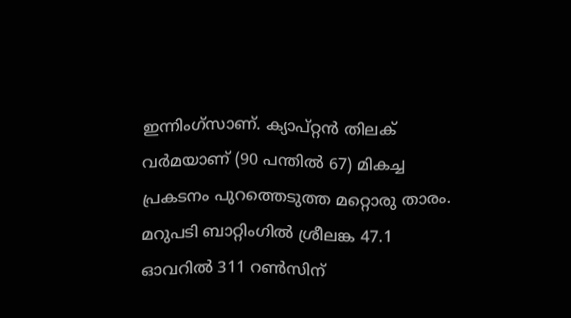ഇന്നിംഗ്‌സാണ്. ക്യാപ്റ്റന്‍ തിലക് വര്‍മയാണ് (90 പന്തില്‍ 67) മികച്ച പ്രകടനം പുറത്തെടുത്ത മറ്റൊരു താരം. മറുപടി ബാറ്റിംഗില്‍ ശ്രീലങ്ക 47.1 ഓവറില്‍ 311 റണ്‍സിന്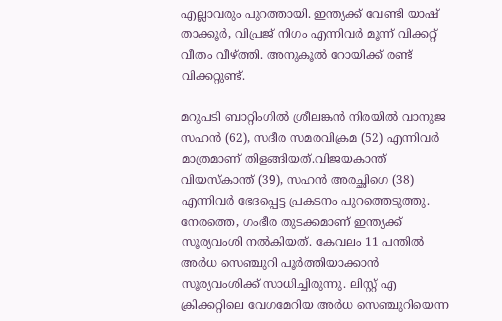എല്ലാവരും പുറത്തായി. ഇന്ത്യക്ക് വേണ്ടി യാഷ് താക്കൂര്‍, വിപ്രജ് നിഗം എന്നിവര്‍ മൂന്ന് വിക്കറ്റ് വീതം വീഴ്ത്തി. അനുകൂല്‍ റോയിക്ക് രണ്ട് വിക്കറ്റുണ്ട്.

മറുപടി ബാറ്റിംഗില്‍ ശ്രീലങ്കന്‍ നിരയില്‍ വാനുജ സഹന്‍ (62), സദീര സമരവിക്രമ (52) എന്നിവര്‍ മാത്രമാണ് തിളങ്ങിയത്.വിജയകാന്ത് വിയസ്‌കാന്ത് (39), സഹന്‍ അരച്ഛിഗെ (38) എന്നിവര്‍ ഭേദപ്പെട്ട പ്രകടനം പുറത്തെടുത്തു. നേരത്തെ, ഗംഭീര തുടക്കമാണ് ഇന്ത്യക്ക് സൂര്യവംശി നല്‍കിയത്. കേവലം 11 പന്തില്‍ അര്‍ധ സെഞ്ചുറി പൂര്‍ത്തിയാക്കാന്‍ സൂര്യവംശിക്ക് സാധിച്ചിരുന്നു. ലിസ്റ്റ് എ ക്രിക്കറ്റിലെ വേഗമേറിയ അര്‍ധ സെഞ്ചുറിയെന്ന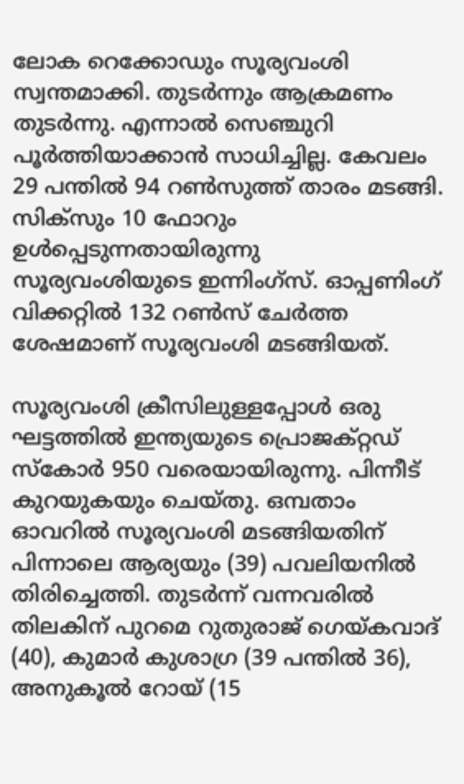ലോക റെക്കോഡും സൂര്യവംശി സ്വന്തമാക്കി. തുടര്‍ന്നും ആക്രമണം തുടര്‍ന്നു. എന്നാല്‍ സെഞ്ചുറി പൂര്‍ത്തിയാക്കാന്‍ സാധിച്ചില്ല. കേവലം 29 പന്തില്‍ 94 റണ്‍സുത്ത് താരം മടങ്ങി. സിക്‌സും 10 ഫോറും ഉള്‍പ്പെടുന്നതായിരുന്നു സൂര്യവംശിയുടെ ഇന്നിംഗ്‌സ്. ഓപ്പണിംഗ് വിക്കറ്റില്‍ 132 റണ്‍സ് ചേര്‍ത്ത ശേഷമാണ് സൂര്യവംശി മടങ്ങിയത്.

സൂര്യവംശി ക്രീസിലുള്ളപ്പോള്‍ ഒരു ഘട്ടത്തില്‍ ഇന്ത്യയുടെ പ്രൊജക്റ്റഡ് സ്‌കോര്‍ 950 വരെയായിരുന്നു. പിന്നീട് കുറയുകയും ചെയ്തു. ഒമ്പതാം ഓവറില്‍ സൂര്യവംശി മടങ്ങിയതിന് പിന്നാലെ ആര്യയും (39) പവലിയനില്‍ തിരിച്ചെത്തി. തുടര്‍ന്ന് വന്നവരില്‍ തിലകിന് പുറമെ റുതുരാജ് ഗെയ്കവാദ് (40), കുമാര്‍ കുശാഗ്ര (39 പന്തില്‍ 36), അനുകൂല്‍ റോയ് (15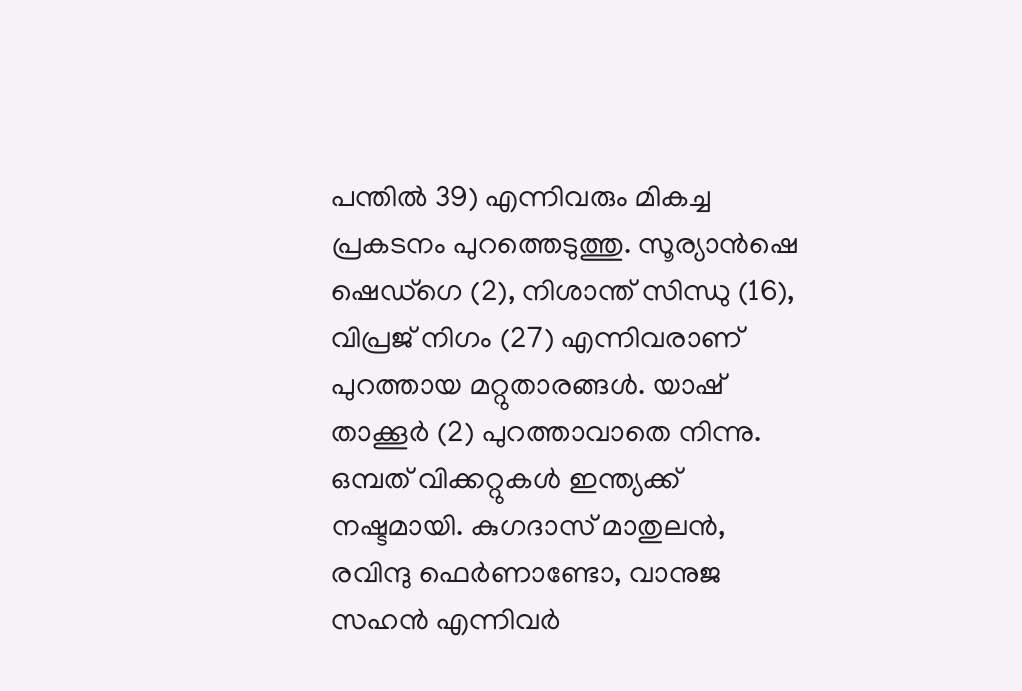പന്തില്‍ 39) എന്നിവരും മികച്ച പ്രകടനം പുറത്തെടുത്തു. സൂര്യാന്‍ഷെ ഷെഡ്‌ഗെ (2), നിശാന്ത് സിന്ധു (16), വിപ്രജ് നിഗം (27) എന്നിവരാണ് പുറത്തായ മറ്റുതാരങ്ങള്‍. യാഷ് താക്കൂര്‍ (2) പുറത്താവാതെ നിന്നു. ഒമ്പത് വിക്കറ്റുകള്‍ ഇന്ത്യക്ക് നഷ്ടമായി. കുഗദാസ് മാതുലന്‍, രവിന്ദു ഫെര്‍ണാണ്ടോ, വാനുജ സഹന്‍ എന്നിവര്‍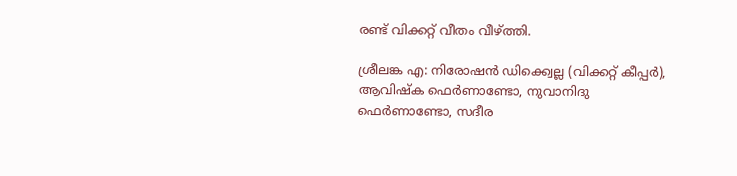രണ്ട് വിക്കറ്റ് വീതം വീഴ്ത്തി.

ശ്രീലങ്ക എ: നിരോഷന്‍ ഡിക്ക്വെല്ല (വിക്കറ്റ് കീപ്പര്‍), ആവിഷ്‌ക ഫെര്‍ണാണ്ടോ, നുവാനിദു ഫെര്‍ണാണ്ടോ, സദീര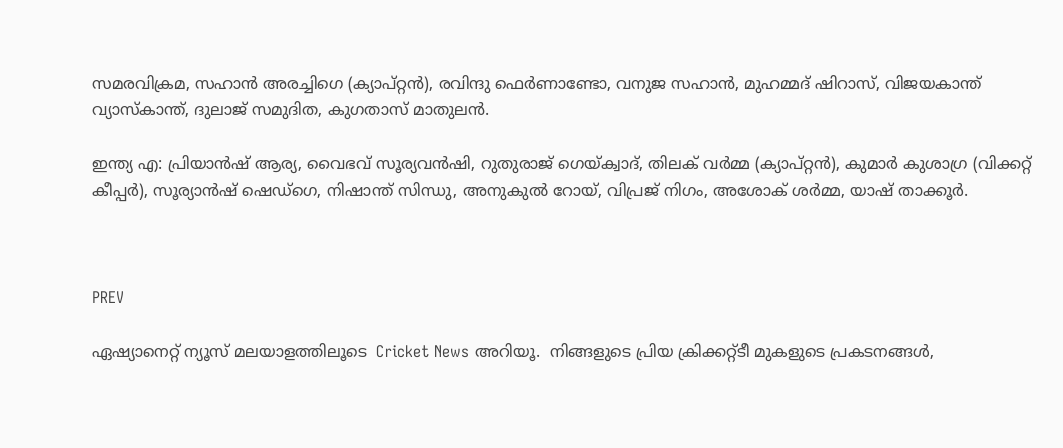സമരവിക്രമ, സഹാന്‍ അരച്ചിഗെ (ക്യാപ്റ്റന്‍), രവിന്ദു ഫെര്‍ണാണ്ടോ, വനുജ സഹാന്‍, മുഹമ്മദ് ഷിറാസ്, വിജയകാന്ത് വ്യാസ്‌കാന്ത്, ദുലാജ് സമുദിത, കുഗതാസ് മാതുലന്‍.

ഇന്ത്യ എ: പ്രിയാന്‍ഷ് ആര്യ, വൈഭവ് സൂര്യവന്‍ഷി, റുതുരാജ് ഗെയ്ക്വാദ്, തിലക് വര്‍മ്മ (ക്യാപ്റ്റന്‍), കുമാര്‍ കുശാഗ്ര (വിക്കറ്റ് കീപ്പര്‍), സൂര്യാന്‍ഷ് ഷെഡ്ഗെ, നിഷാന്ത് സിന്ധു, അനുകുല്‍ റോയ്, വിപ്രജ് നിഗം, അശോക് ശര്‍മ്മ, യാഷ് താക്കൂര്‍.



PREV

ഏഷ്യാനെറ്റ് ന്യൂസ് മലയാളത്തിലൂടെ  Cricket News അറിയൂ.  നിങ്ങളുടെ പ്രിയ ക്രിക്കറ്റ്ടീ മുകളുടെ പ്രകടനങ്ങൾ,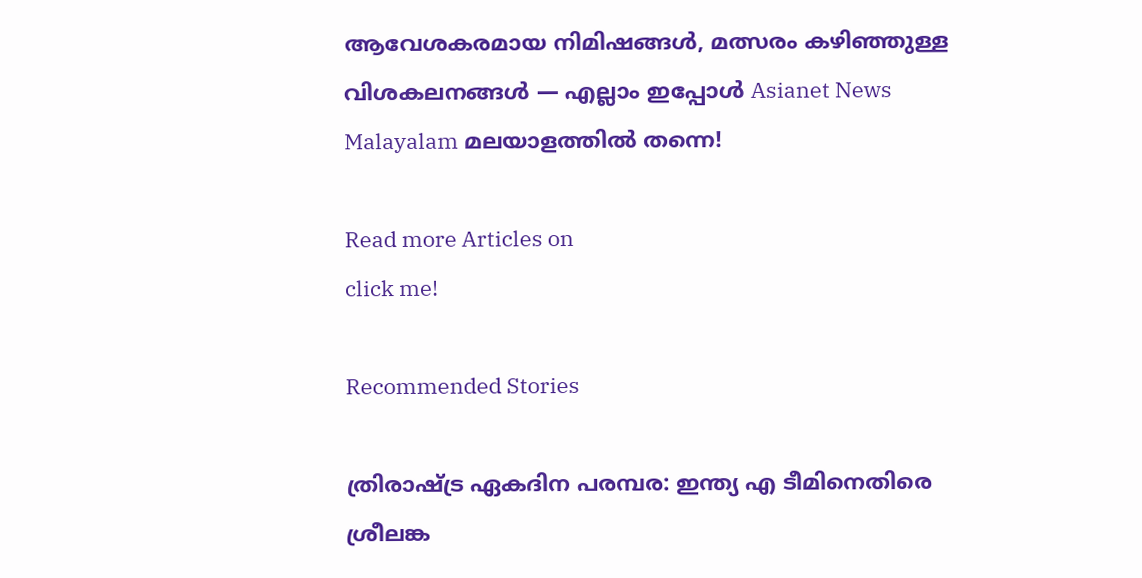ആവേശകരമായ നിമിഷങ്ങൾ, മത്സരം കഴിഞ്ഞുള്ള വിശകലനങ്ങൾ — എല്ലാം ഇപ്പോൾ Asianet News Malayalam മലയാളത്തിൽ തന്നെ!

Read more Articles on
click me!

Recommended Stories

ത്രിരാഷ്ട്ര ഏകദിന പരമ്പര: ഇന്ത്യ എ ടീമിനെതിരെ ശ്രീലങ്ക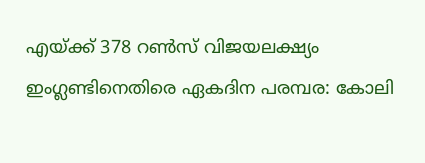എയ്ക്ക് 378 റണ്‍സ് വിജയലക്ഷ്യം
ഇംഗ്ലണ്ടിനെതിരെ ഏകദിന പരമ്പര: കോലി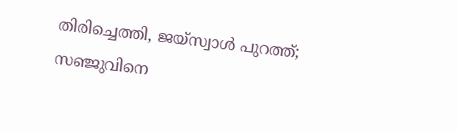തിരിച്ചെത്തി, ജയ്സ്വാള്‍ പുറത്ത്; സഞ്ജുവിനെ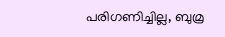പരിഗണിച്ചില്ല, ബുമ്ര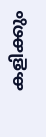കളിക്കും